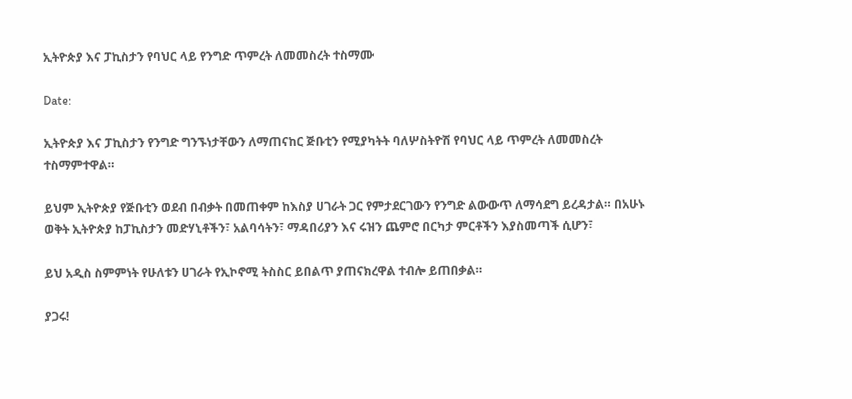ኢትዮጵያ እና ፓኪስታን የባህር ላይ የንግድ ጥምረት ለመመስረት ተስማሙ

Date:

ኢትዮጵያ እና ፓኪስታን የንግድ ግንኙነታቸውን ለማጠናከር ጅቡቲን የሚያካትት ባለሦስትዮሽ የባህር ላይ ጥምረት ለመመስረት ተስማምተዋል።

ይህም ኢትዮጵያ የጅቡቲን ወደብ በብቃት በመጠቀም ከእስያ ሀገራት ጋር የምታደርገውን የንግድ ልውውጥ ለማሳደግ ይረዳታል። በአሁኑ ወቅት ኢትዮጵያ ከፓኪስታን መድሃኒቶችን፣ አልባሳትን፣ ማዳበሪያን እና ሩዝን ጨምሮ በርካታ ምርቶችን እያስመጣች ሲሆን፣

ይህ አዲስ ስምምነት የሁለቱን ሀገራት የኢኮኖሚ ትስስር ይበልጥ ያጠናክረዋል ተብሎ ይጠበቃል።

ያጋሩ!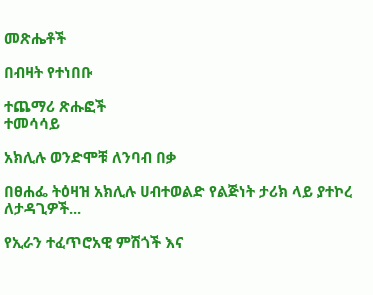መጽሔቶች

በብዛት የተነበቡ

ተጨማሪ ጽሑፎች
ተመሳሳይ

አክሊሉ ወንድሞቹ ለንባብ በቃ

በፀሐፌ ትዕዛዝ አክሊሉ ሀብተወልድ የልጅነት ታሪክ ላይ ያተኮረ ለታዳጊዎች...

የኢራን ተፈጥሮአዊ ምሽጎች እና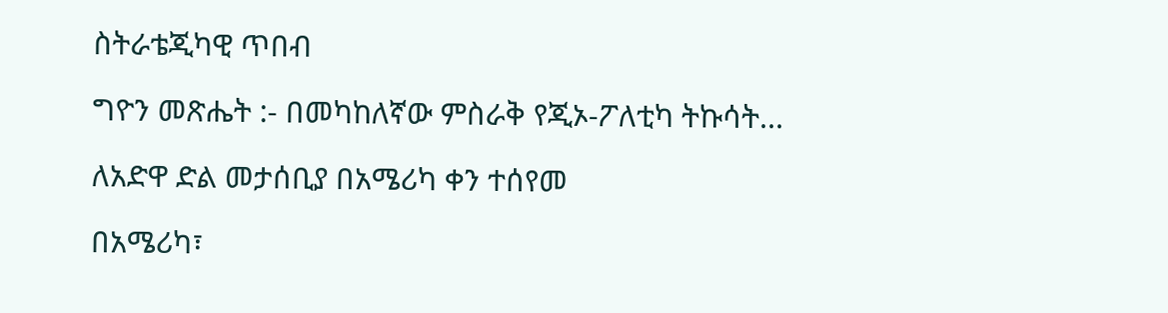ስትራቴጂካዊ ጥበብ

ግዮን መጽሔት :- በመካከለኛው ምስራቅ የጂኦ-ፖለቲካ ትኩሳት...

ለአድዋ ድል መታሰቢያ በአሜሪካ ቀን ተሰየመ

በአሜሪካ፣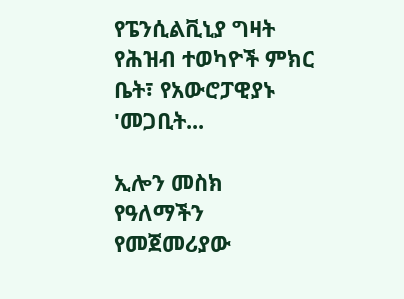የፔንሲልቪኒያ ግዛት የሕዝብ ተወካዮች ምክር ቤት፣ የአውሮፓዊያኑ 'መጋቢት...

ኢሎን መስክ የዓለማችን የመጀመሪያው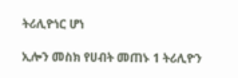ትሪሊዮነር ሆነ

ኢሎን መስክ የሀብት መጠኑ 1 ትሪሊዮን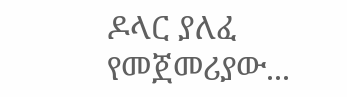ዶላር ያለፈ የመጀመሪያው...